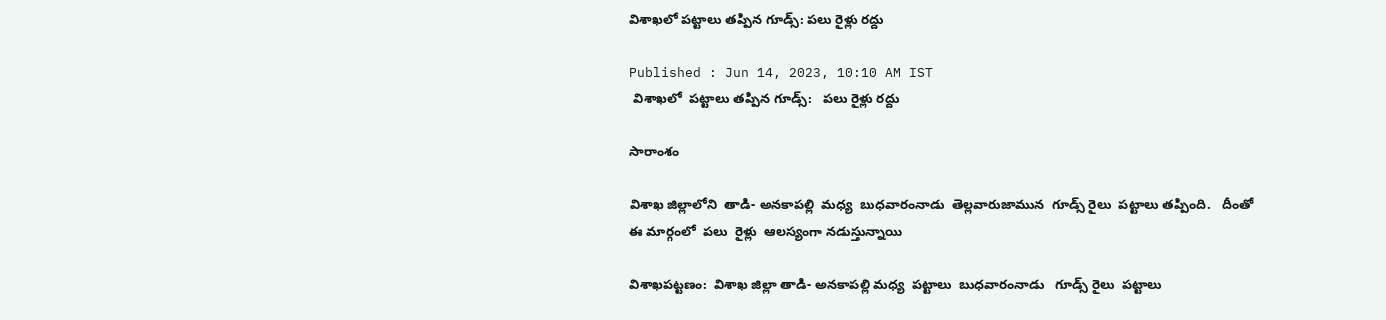విశాఖలో పట్టాలు తప్పిన గూడ్స్: పలు రైళ్లు రద్దు

Published : Jun 14, 2023, 10:10 AM IST
 విశాఖలో  పట్టాలు తప్పిన గూడ్స్:   పలు రైళ్లు రద్దు

సారాంశం

విశాఖ జిల్లాలోని  తాడి- అనకాపల్లి  మధ్య  బుధవారంనాడు  తెల్లవారుజామున  గూడ్స్ రైలు  పట్టాలు తప్పింది.   దీంతో ఈ మార్గంలో  పలు  రైళ్లు  ఆలస్యంగా నడుస్తున్నాయి

విశాఖపట్టణం:  విశాఖ జిల్లా తాడి- అనకాపల్లి మధ్య  పట్టాలు  బుధవారంనాడు   గూడ్స్ రైలు  పట్టాలు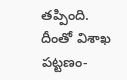తప్పింది. దీంతో విశాఖ పట్టణం-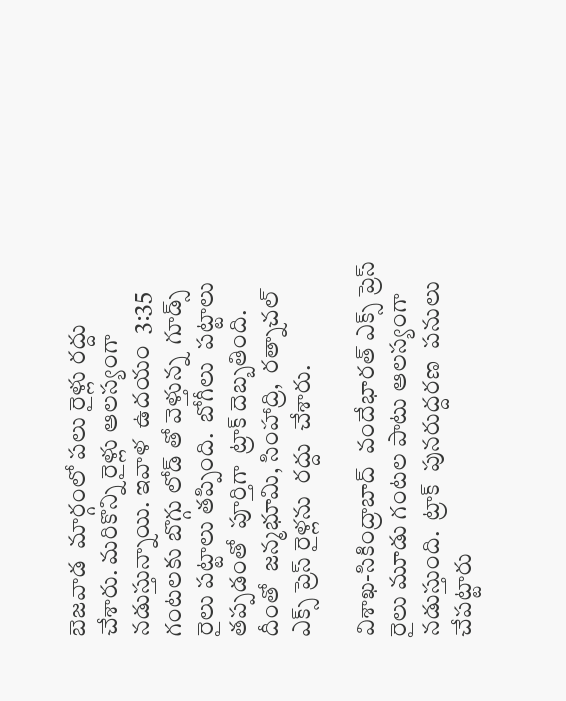బెజవాడ  మార్గంలో పలు రైళ్లు రద్దు  చేశారు. మరికొన్ని రైళ్లు ఆలస్యంగా  నడుస్తున్నాయి. ఇవాళ  ఉదయం  3:35 గంటలకు బొగ్గు లోడ్ తో వెళ్తున్న  గూడ్స్ రైలు పట్టాలు తప్పింది.  బోగీలు  పట్టాలు తప్పడంతో  పూర్తిగా  ట్రాక్ దెబ్బతింది.  దీంతో  జన్మభూమి, సింహాద్రి,  రత్నాచల్ ఎక్స్ ప్రెస్ రైళ్లను  రద్దు  చేశారు.

విశాఖ-సికింద్రాబాద్  వందేభారత్ ఎక్స్ ప్రెస్  రైలు మూడు గంటల పాటు ఆలస్యంగా నడుస్తుంది.  ట్రాక్  పునరుద్దరణ  పనులు  చేపట్టారు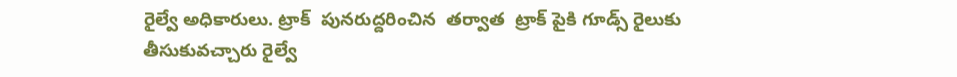రైల్వే అధికారులు. ట్రాక్  పునరుద్దరించిన  తర్వాత  ట్రాక్ పైకి గూడ్స్ రైలుకు  తీసుకువచ్చారు రైల్వే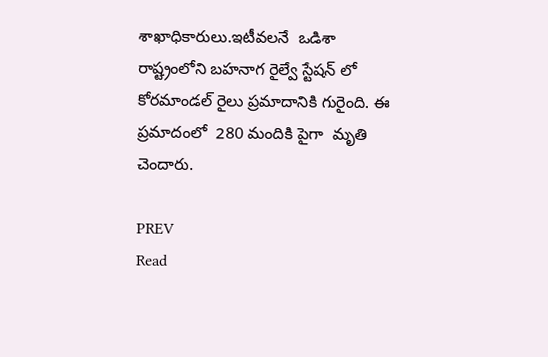శాఖాధికారులు.ఇటీవలనే  ఒడిశా  రాష్ట్రంలోని బహనాగ రైల్వే స్టేషన్ లో కోరమాండల్ రైలు ప్రమాదానికి గురైంది. ఈ ప్రమాదంలో  280 మందికి పైగా  మృతి చెందారు.

PREV
Read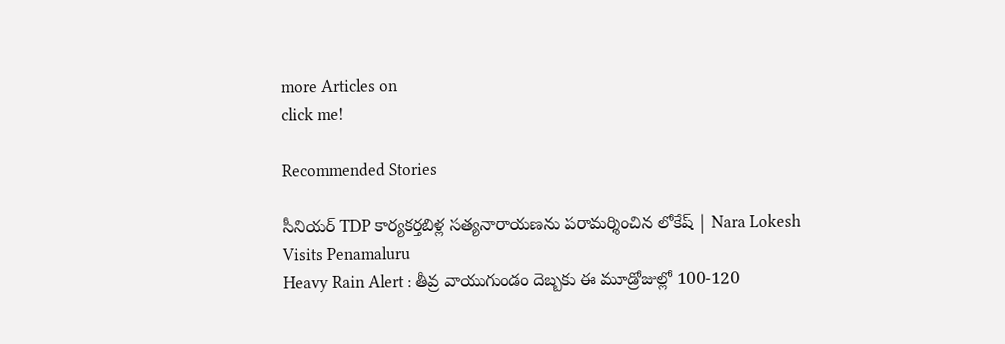more Articles on
click me!

Recommended Stories

సీనియర్ TDP కార్యకర్తబిళ్ల సత్యనారాయణను పరామర్శించిన లోకేష్ | Nara Lokesh Visits Penamaluru
Heavy Rain Alert : తీవ్ర వాయుగుండం దెబ్బకు ఈ మూడ్రోజుల్లో 100-120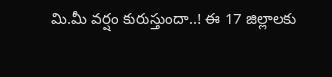మి.మీ వర్షం కురుస్తుందా..! ఈ 17 జిల్లాలకు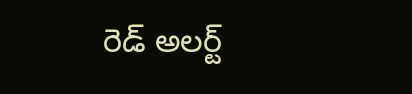రెడ్ అలర్ట్